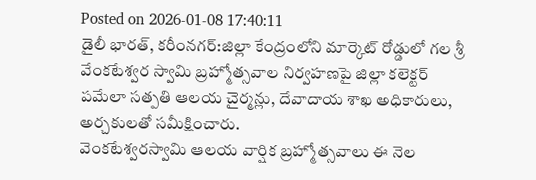Posted on 2026-01-08 17:40:11
డైలీ భారత్, కరీంనగర్:జిల్లా కేంద్రంలోని మార్కెట్ రోడ్డులో గల శ్రీ వేంకటేశ్వర స్వామి బ్రహ్మోత్సవాల నిర్వహణపై జిల్లా కలెక్టర్ పమేలా సత్పతి ఆలయ చైర్మన్లు, దేవాదాయ శాఖ అధికారులు, అర్చకులతో సమీక్షించారు.
వెంకటేశ్వరస్వామి ఆలయ వార్షిక బ్రహ్మోత్సవాలు ఈ నెల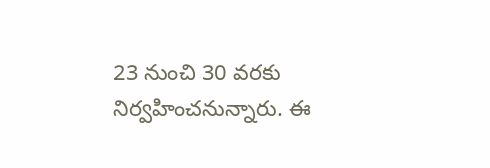23 నుంచి 30 వరకు నిర్వహించనున్నారు. ఈ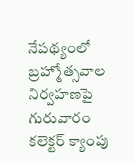నేపథ్యంలో బ్రహ్మోత్సవాల నిర్వహణపై గురువారం కలెక్టర్ క్యాంపు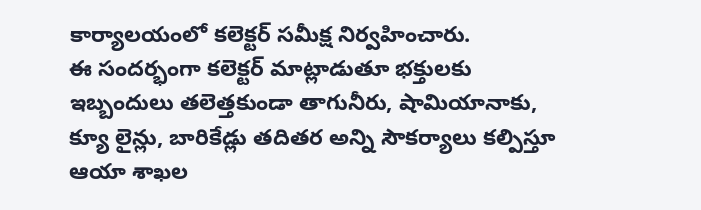కార్యాలయంలో కలెక్టర్ సమీక్ష నిర్వహించారు.
ఈ సందర్భంగా కలెక్టర్ మాట్లాడుతూ భక్తులకు ఇబ్బందులు తలెత్తకుండా తాగునీరు, షామియానాకు, క్యూ లైన్లు, బారికేడ్లు తదితర అన్ని సౌకర్యాలు కల్పిస్తూ ఆయా శాఖల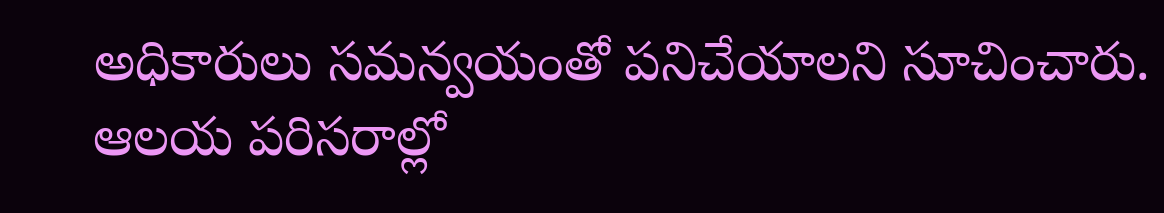అధికారులు సమన్వయంతో పనిచేయాలని సూచించారు.
ఆలయ పరిసరాల్లో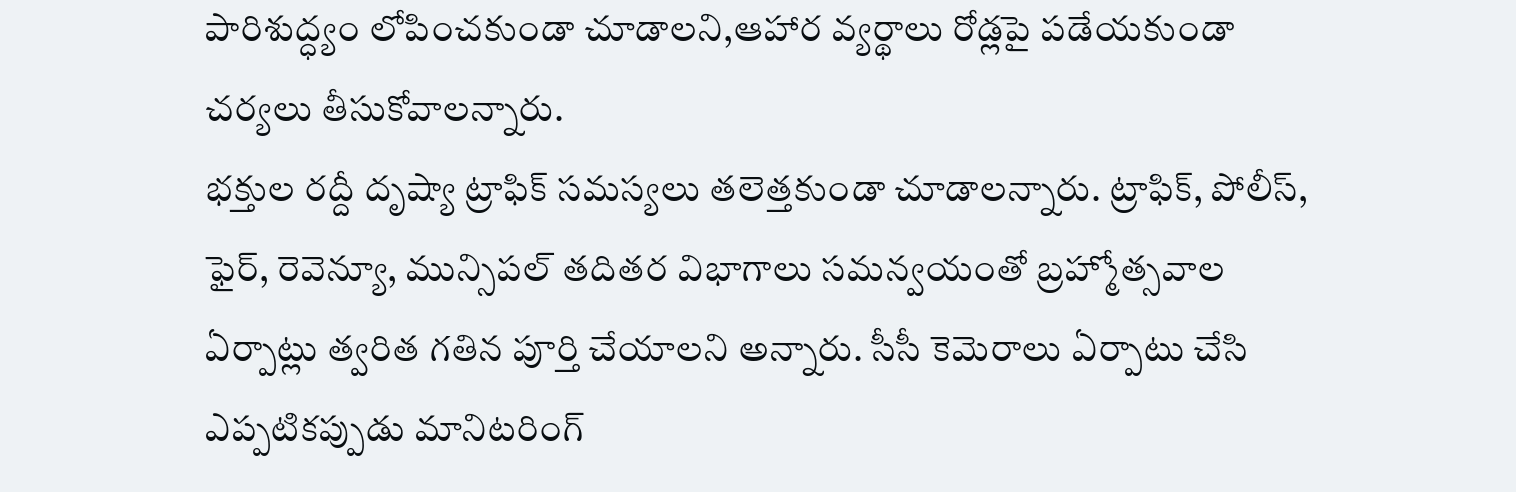పారిశుద్ధ్యం లోపించకుండా చూడాలని,ఆహార వ్యర్థాలు రోడ్లపై పడేయకుండా చర్యలు తీసుకోవాలన్నారు.
భక్తుల రద్దీ దృష్యా ట్రాఫిక్ సమస్యలు తలెత్తకుండా చూడాలన్నారు. ట్రాఫిక్, పోలీస్, ఫైర్, రెవెన్యూ, మున్సిపల్ తదితర విభాగాలు సమన్వయంతో బ్రహ్మోత్సవాల ఏర్పాట్లు త్వరిత గతిన పూర్తి చేయాలని అన్నారు. సీసీ కెమెరాలు ఏర్పాటు చేసి ఎప్పటికప్పుడు మానిటరింగ్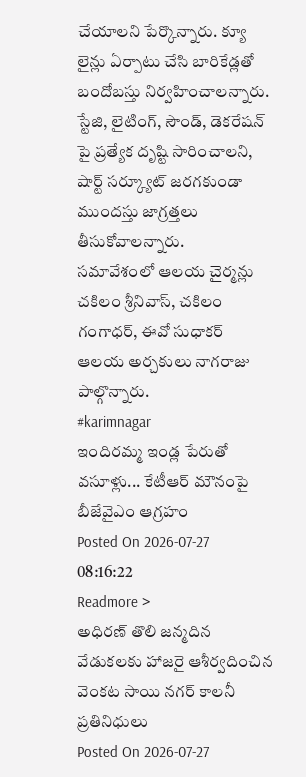చేయాలని పేర్కొన్నారు. క్యూ లైన్లు ఏర్పాటు చేసి బారికేడ్లతో బందోబస్తు నిర్వహించాలన్నారు. స్టేజి, లైటింగ్, సౌండ్, డెకరేషన్ పై ప్రత్యేక దృష్టి సారించాలని, షార్ట్ సర్క్యూట్ జరగకుండా ముందస్తు జాగ్రత్తలు తీసుకోవాలన్నారు.
సమావేశంలో ఆలయ చైర్మన్లు చకిలం శ్రీనివాస్, చకిలం గంగాధర్, ఈవో సుధాకర్ ఆలయ అర్చకులు నాగరాజు పాల్గొన్నారు.
#karimnagar
ఇందిరమ్మ ఇండ్ల పేరుతో వసూళ్లు... కేటీఆర్ మౌనంపై బీజేవైఎం ఆగ్రహం
Posted On 2026-07-27 08:16:22
Readmore >
అధిరణ్ తొలి జన్మదిన వేడుకలకు హాజరై ఆశీర్వదించిన వెంకట సాయి నగర్ కాలనీ ప్రతినిధులు
Posted On 2026-07-27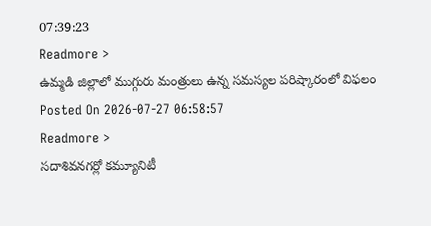07:39:23
Readmore >
ఉమ్మడి జిల్లాలో ముగ్గురు మంత్రులు ఉన్న సమస్యల పరిష్కారంలో విఫలం
Posted On 2026-07-27 06:58:57
Readmore >
సదాశివనగర్లో కమ్యూనిటీ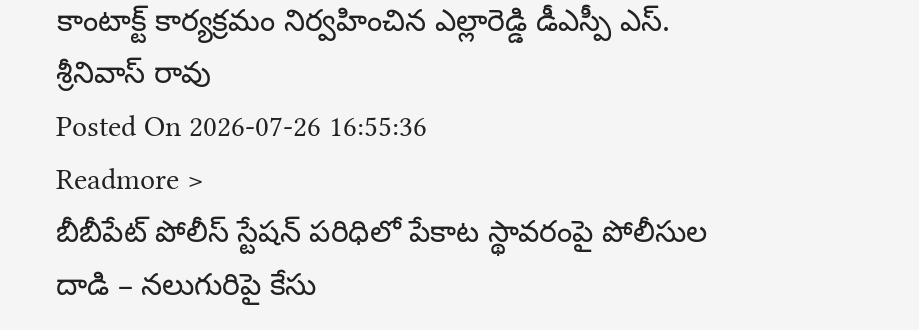కాంటాక్ట్ కార్యక్రమం నిర్వహించిన ఎల్లారెడ్డి డీఎస్పీ ఎస్. శ్రీనివాస్ రావు
Posted On 2026-07-26 16:55:36
Readmore >
బీబీపేట్ పోలీస్ స్టేషన్ పరిధిలో పేకాట స్థావరంపై పోలీసుల దాడి – నలుగురిపై కేసు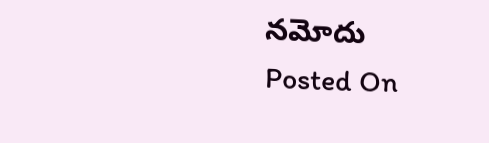నమోదు
Posted On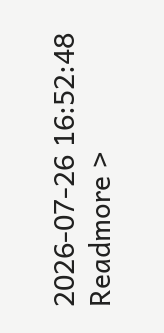2026-07-26 16:52:48
Readmore >